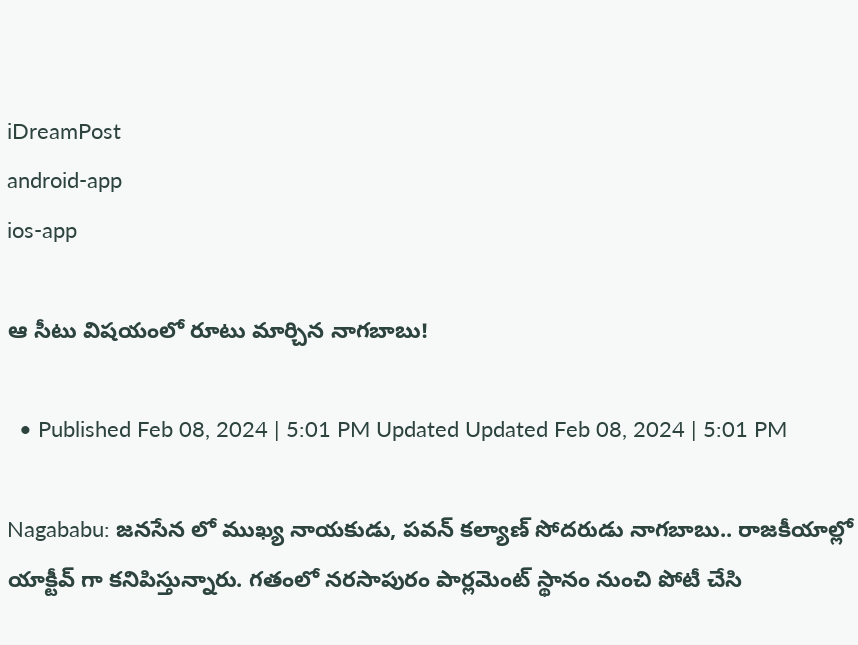iDreamPost
android-app
ios-app

ఆ సీటు విషయంలో రూటు మార్చిన నాగబాబు!

  • Published Feb 08, 2024 | 5:01 PM Updated Updated Feb 08, 2024 | 5:01 PM

Nagababu: జనసేన లో ముఖ్య నాయకుడు, పవన్ కల్యాణ్ సోదరుడు నాగబాబు.. రాజకీయాల్లో యాక్టీవ్ గా కనిపిస్తున్నారు. గతంలో నరసాపురం పార్లమెంట్ స్థానం నుంచి పోటీ చేసి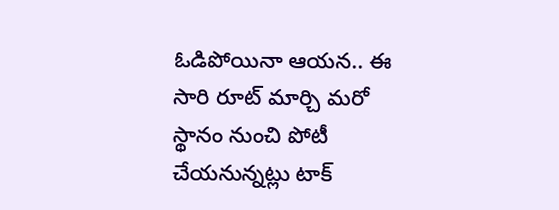ఓడిపోయినా ఆయన.. ఈ సారి రూట్ మార్చి మరో స్థానం నుంచి పోటీ చేయనున్నట్లు టాక్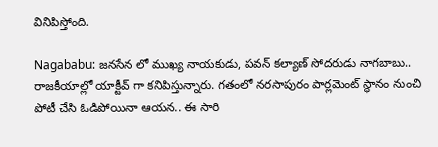వినిపిస్తోంది.

Nagababu: జనసేన లో ముఖ్య నాయకుడు, పవన్ కల్యాణ్ సోదరుడు నాగబాబు.. రాజకీయాల్లో యాక్టీవ్ గా కనిపిస్తున్నారు. గతంలో నరసాపురం పార్లమెంట్ స్థానం నుంచి పోటీ చేసి ఓడిపోయినా ఆయన.. ఈ సారి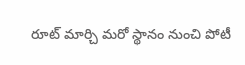రూట్ మార్చి మరో స్థానం నుంచి పోటీ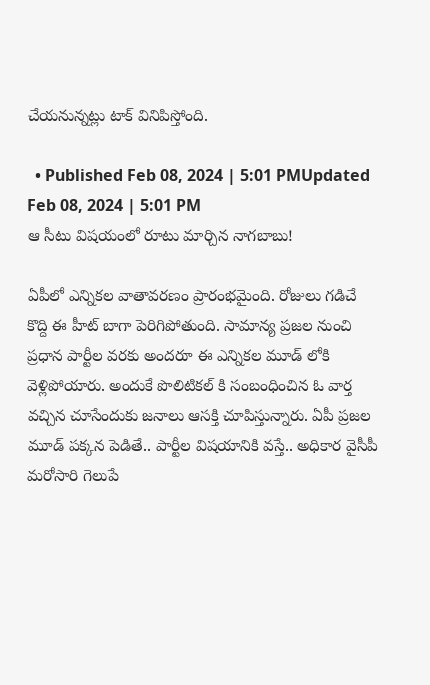చేయనున్నట్లు టాక్ వినిపిస్తోంది.

  • Published Feb 08, 2024 | 5:01 PMUpdated Feb 08, 2024 | 5:01 PM
ఆ సీటు విషయంలో రూటు మార్చిన నాగబాబు!

ఏపీలో ఎన్నికల వాతావరణం ప్రారంభమైంది. రోజులు గడిచే కొద్ది ఈ హీట్ బాగా పెరిగిపోతుంది. సామాన్య ప్రజల నుంచి ప్రధాన పార్టీల వరకు అందరూ ఈ ఎన్నికల మూడ్ లోకి వెళ్లిపోయారు. అందుకే పొలిటికల్ కి సంబంధించిన ఓ వార్త వచ్చిన చూసేందుకు జనాలు ఆసక్తి చూపిస్తున్నారు. ఏపీ ప్రజల మూడ్ పక్కన పెడితే.. పార్టీల విషయానికి వస్తే.. అధికార వైసీపీ మరోసారి గెలుపే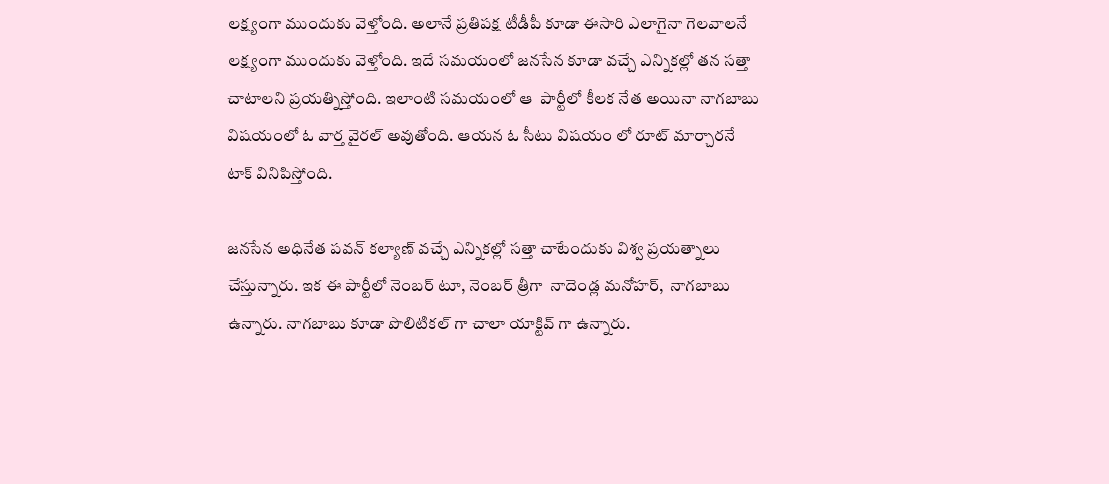లక్ష్యంగా ముందుకు వెళ్తోంది. అలానే ప్రతిపక్ష టీడీపీ కూడా ఈసారి ఎలాగైనా గెలవాలనే లక్ష్యంగా ముందుకు వెళ్తోంది. ఇదే సమయంలో జనసేన కూడా వచ్చే ఎన్నికల్లో తన సత్తా చాటాలని ప్రయత్నిస్తోంది. ఇలాంటి సమయంలో ఆ  పార్టీలో కీలక నేత అయినా నాగబాబు విషయంలో ఓ వార్త వైరల్ అవుతోంది. ఆయన ఓ సీటు విషయం లో రూట్ మార్చారనే టాక్ వినిపిస్తోంది.

జనసేన అధినేత పవన్ కల్యాణ్ వచ్చే ఎన్నికల్లో సత్తా చాటేందుకు విశ్వ ప్రయత్నాలు చేస్తున్నారు. ఇక ఈ పార్టీలో నెంబర్ టూ, నెంబర్ త్రీగా  నాదెండ్ల మనోహర్,  నాగబాబు ఉన్నారు. నాగబాబు కూడా పొలిటికల్ గా చాలా యాక్టివ్ గా ఉన్నారు.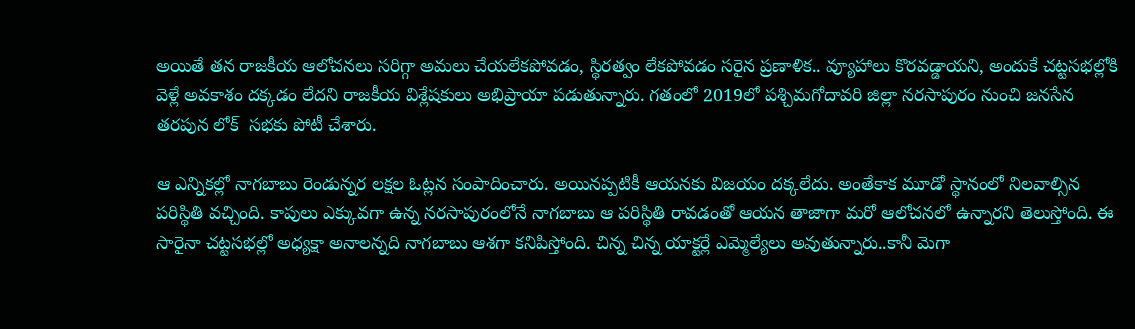అయితే తన రాజకీయ ఆలోచనలు సరిగ్గా అమలు చేయలేకపోవడం, స్థిరత్వం లేకపోవడం సరైన ప్రణాళిక.. వ్యూహాలు కొరవడ్డాయని, అందుకే చట్టసభల్లోకి వెళ్లే అవకాశం దక్కడం లేదని రాజకీయ విశ్లేషకులు అభిప్రాయా పడుతున్నారు. గతంలో 2019లో పశ్చిమగోదావరి జిల్లా నరసాపురం నుంచి జనసేన తరపున లోక్  సభకు పోటీ చేశారు.

ఆ ఎన్నికల్లో నాగబాబు రెండున్నర లక్షల ఓట్లన సంపాదించారు. అయినప్పటికీ ఆయనకు విజయం దక్కలేదు. అంతేకాక మూడో స్థానంలో నిలవాల్సిన పరిస్థితి వచ్చింది. కాపులు ఎక్కువగా ఉన్న నరసాపురంలోనే నాగబాబు ఆ పరిస్థితి రావడంతో ఆయన తాజాగా మరో ఆలోచనలో ఉన్నారని తెలుస్తోంది. ఈ సారైనా చట్టసభల్లో అధ్యక్షా అనాలన్నది నాగబాబు ఆశగా కనిపిస్తోంది. చిన్న చిన్న యాక్టర్లే ఎమ్మెల్యేలు అవుతున్నారు..కానీ మెగా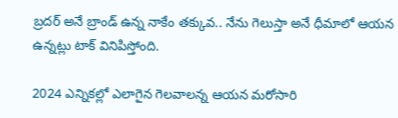బ్రదర్ అనే బ్రాండ్ ఉన్న నాకేం తక్కువ.. నేను గెలుస్తా అనే ధీమాలో ఆయన ఉన్నట్లు టాక్ వినిపిస్తోంది.

2024 ఎన్నికల్లో ఎలాగైన గెలవాలన్న ఆయన మరోసారి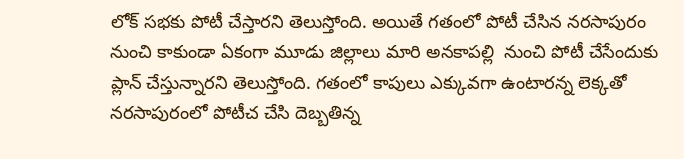లోక్ సభకు పోటీ చేస్తారని తెలుస్తోంది. అయితే గతంలో పోటీ చేసిన నరసాపురం నుంచి కాకుండా ఏకంగా మూడు జిల్లాలు మారి అనకాపల్లి  నుంచి పోటీ చేసేందుకు ప్లాన్ చేస్తున్నారని తెలుస్తోంది. గతంలో కాపులు ఎక్కువగా ఉంటారన్న లెక్కతో నరసాపురంలో పోటీచ చేసి దెబ్బతిన్న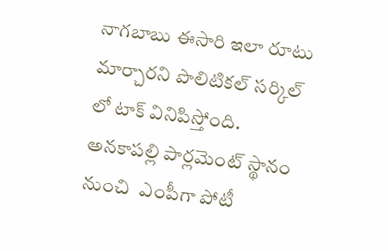నాగబాబు ఈసారి ఇలా రూటు మార్చారని పొలిటికల్ సర్కిల్ లో టాక్ వినిపిస్తోంది. అనకాపల్లి పార్లమెంట్ స్థానం నుంచి  ఎంపీగా పోటీ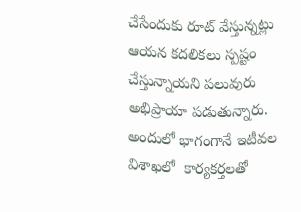చేసేందుకు రూట్ వేస్తున్నట్లు ఆయన కదలికలు స్పష్టం చేస్తున్నాయని పలువురు అభిప్రాయా పడుతున్నారు. అందులో భాగంగానే ఇటీవల విశాఖలో  కార్యకర్తలతో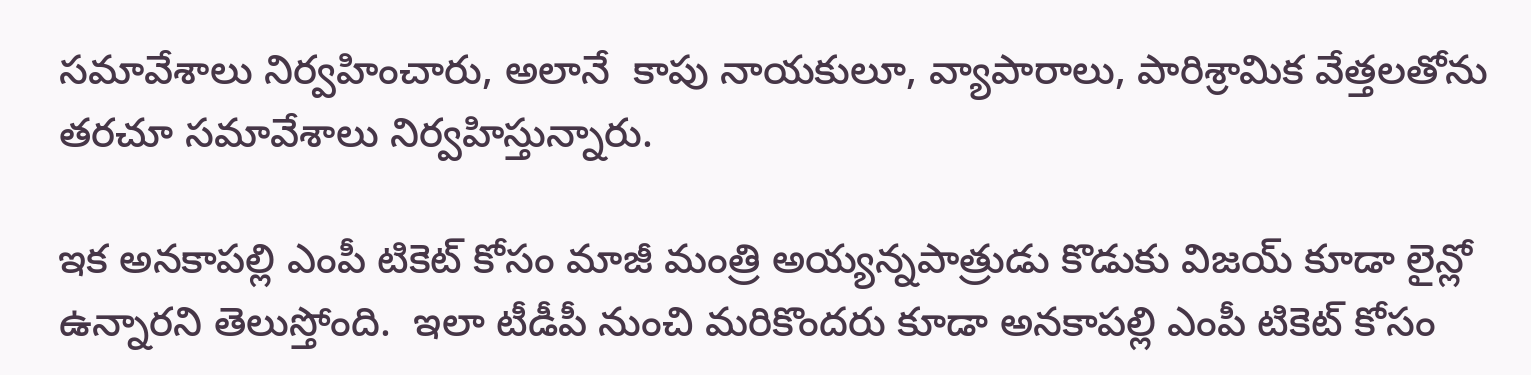సమావేశాలు నిర్వహించారు, అలానే  కాపు నాయకులూ, వ్యాపారాలు, పారిశ్రామిక వేత్తలతోను తరచూ సమావేశాలు నిర్వహిస్తున్నారు.

ఇక అనకాపల్లి ఎంపీ టికెట్ కోసం మాజీ మంత్రి అయ్యన్నపాత్రుడు కొడుకు విజయ్ కూడా లైన్లో ఉన్నారని తెలుస్తోంది.  ఇలా టీడీపీ నుంచి మరికొందరు కూడా అనకాపల్లి ఎంపీ టికెట్ కోసం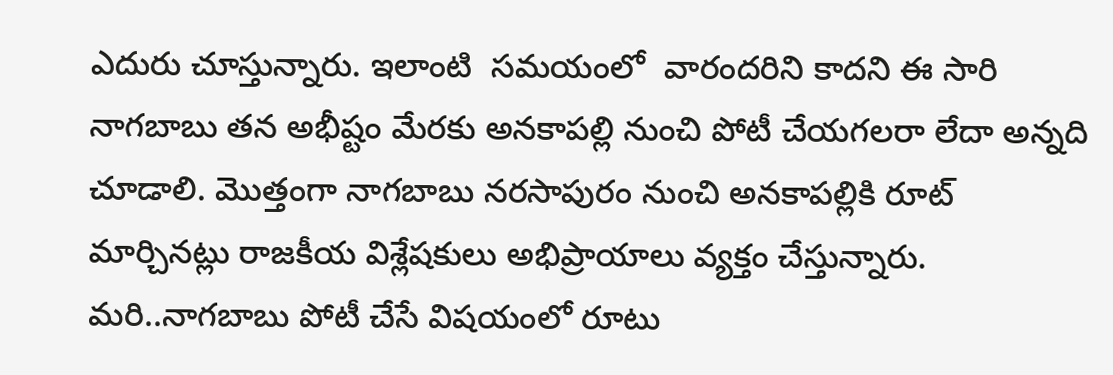ఎదురు చూస్తున్నారు. ఇలాంటి  సమయంలో  వారందరిని కాదని ఈ సారి నాగబాబు తన అభీష్టం మేరకు అనకాపల్లి నుంచి పోటీ చేయగలరా లేదా అన్నది చూడాలి. మొత్తంగా నాగబాబు నరసాపురం నుంచి అనకాపల్లికి రూట్ మార్చినట్లు రాజకీయ విశ్లేషకులు అభిప్రాయాలు వ్యక్తం చేస్తున్నారు. మరి..నాగబాబు పోటీ చేసే విషయంలో రూటు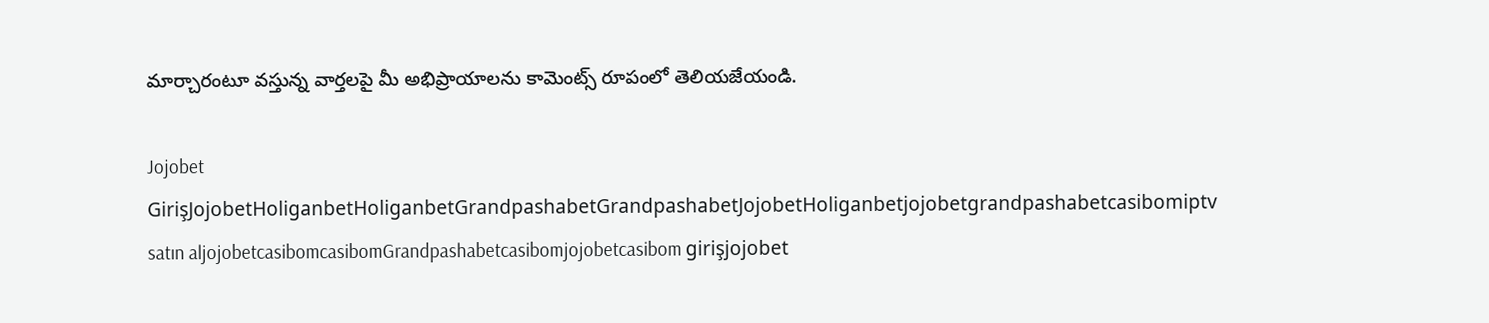మార్చారంటూ వస్తున్న వార్తలపై మీ అభిప్రాయాలను కామెంట్స్ రూపంలో తెలియజేయండి.

Jojobet GirişJojobetHoliganbetHoliganbetGrandpashabetGrandpashabetJojobetHoliganbetjojobetgrandpashabetcasibomiptv satın aljojobetcasibomcasibomGrandpashabetcasibomjojobetcasibom girişjojobet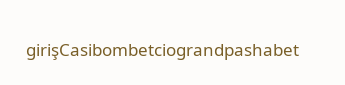girişCasibombetciograndpashabet